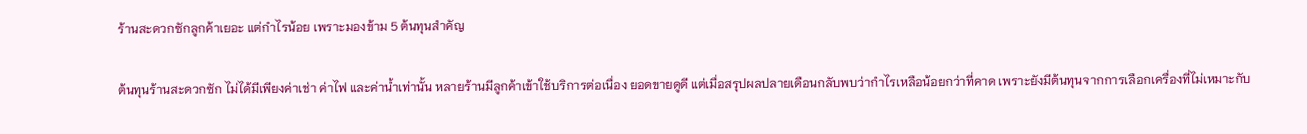ร้านสะดวกซักลูกค้าเยอะ แต่กำไรน้อย เพราะมองข้าม 5 ต้นทุนสำคัญ

ต้นทุนร้านสะดวกซัก ไม่ได้มีเพียงค่าเช่า ค่าไฟ และค่าน้ำเท่านั้น หลายร้านมีลูกค้าเข้าใช้บริการต่อเนื่อง ยอดขายดูดี แต่เมื่อสรุปผลปลายเดือนกลับพบว่ากำไรเหลือน้อยกว่าที่คาด เพราะยังมีต้นทุนจากการเลือกเครื่องที่ไม่เหมาะกับ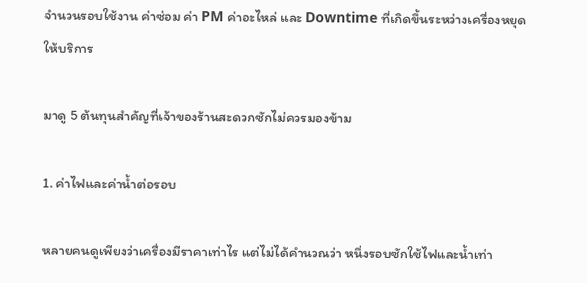จำนวนรอบใช้งาน ค่าซ่อม ค่า PM ค่าอะไหล่ และ Downtime ที่เกิดขึ้นระหว่างเครื่องหยุดให้บริการ

มาดู 5 ต้นทุนสำคัญที่เจ้าของร้านสะดวกซักไม่ควรมองข้าม

1. ค่าไฟและค่าน้ำต่อรอบ

หลายคนดูเพียงว่าเครื่องมีราคาเท่าไร แต่ไม่ได้คำนวณว่า หนึ่งรอบซักใช้ไฟและน้ำเท่า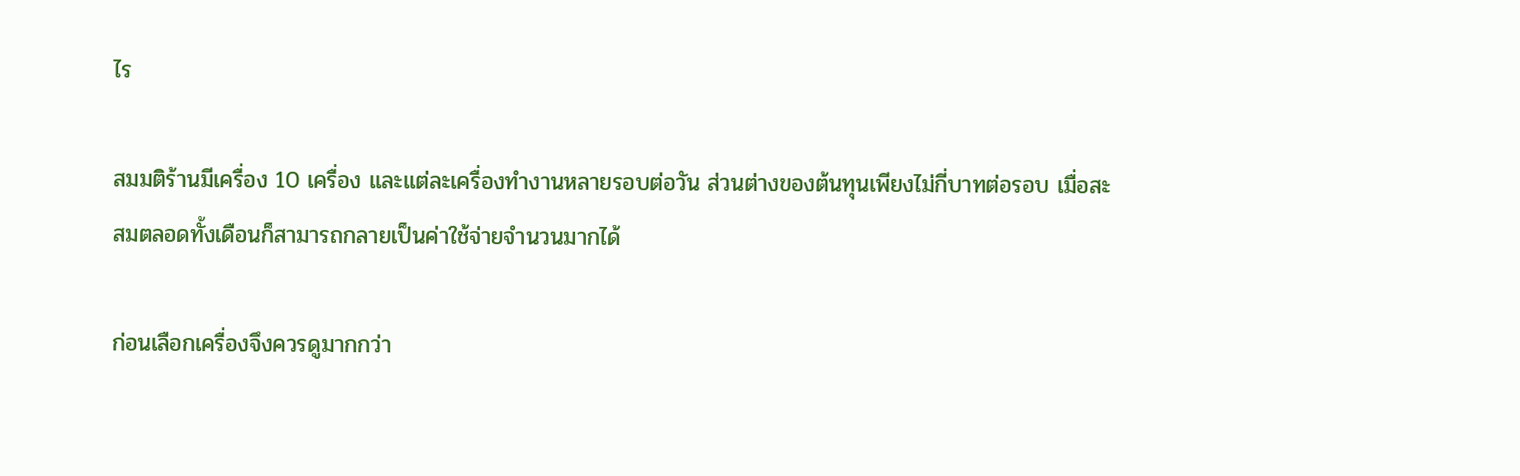ไร

สมมติร้านมีเครื่อง 10 เครื่อง และแต่ละเครื่องทำงานหลายรอบต่อวัน ส่วนต่างของต้นทุนเพียงไม่กี่บาทต่อรอบ เมื่อสะสมตลอดทั้งเดือนก็สามารถกลายเป็นค่าใช้จ่ายจำนวนมากได้

ก่อนเลือกเครื่องจึงควรดูมากกว่า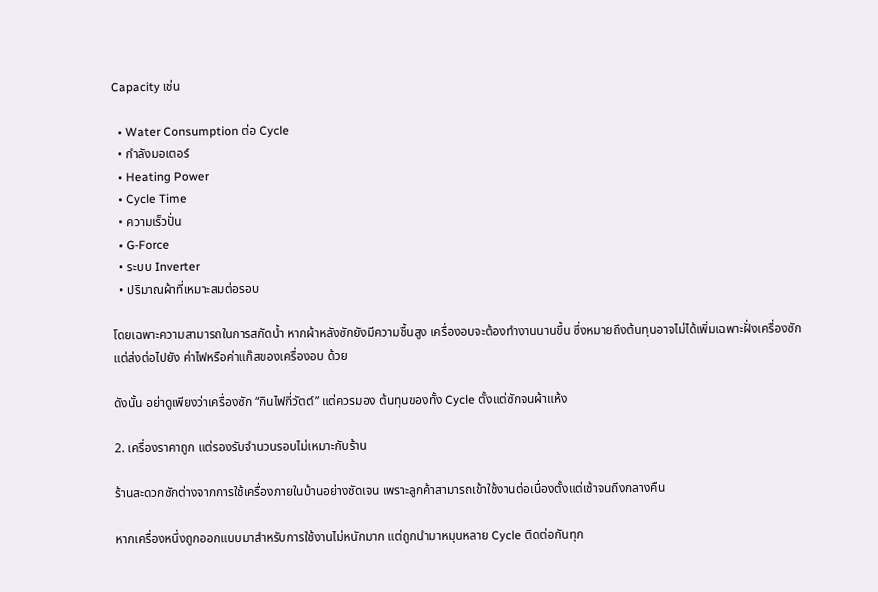Capacity เช่น

  • Water Consumption ต่อ Cycle
  • กำลังมอเตอร์
  • Heating Power
  • Cycle Time
  • ความเร็วปั่น
  • G-Force
  • ระบบ Inverter
  • ปริมาณผ้าที่เหมาะสมต่อรอบ

โดยเฉพาะความสามารถในการสกัดน้ำ หากผ้าหลังซักยังมีความชื้นสูง เครื่องอบจะต้องทำงานนานขึ้น ซึ่งหมายถึงต้นทุนอาจไม่ได้เพิ่มเฉพาะฝั่งเครื่องซัก แต่ส่งต่อไปยัง ค่าไฟหรือค่าแก๊สของเครื่องอบ ด้วย

ดังนั้น อย่าดูเพียงว่าเครื่องซัก “กินไฟกี่วัตต์” แต่ควรมอง ต้นทุนของทั้ง Cycle ตั้งแต่ซักจนผ้าแห้ง

2. เครื่องราคาถูก แต่รองรับจำนวนรอบไม่เหมาะกับร้าน

ร้านสะดวกซักต่างจากการใช้เครื่องภายในบ้านอย่างชัดเจน เพราะลูกค้าสามารถเข้าใช้งานต่อเนื่องตั้งแต่เช้าจนถึงกลางคืน

หากเครื่องหนึ่งถูกออกแบบมาสำหรับการใช้งานไม่หนักมาก แต่ถูกนำมาหมุนหลาย Cycle ติดต่อกันทุก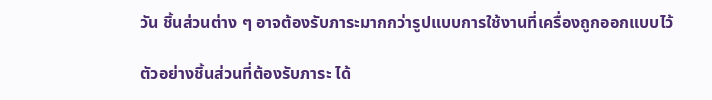วัน ชิ้นส่วนต่าง ๆ อาจต้องรับภาระมากกว่ารูปแบบการใช้งานที่เครื่องถูกออกแบบไว้

ตัวอย่างชิ้นส่วนที่ต้องรับภาระ ได้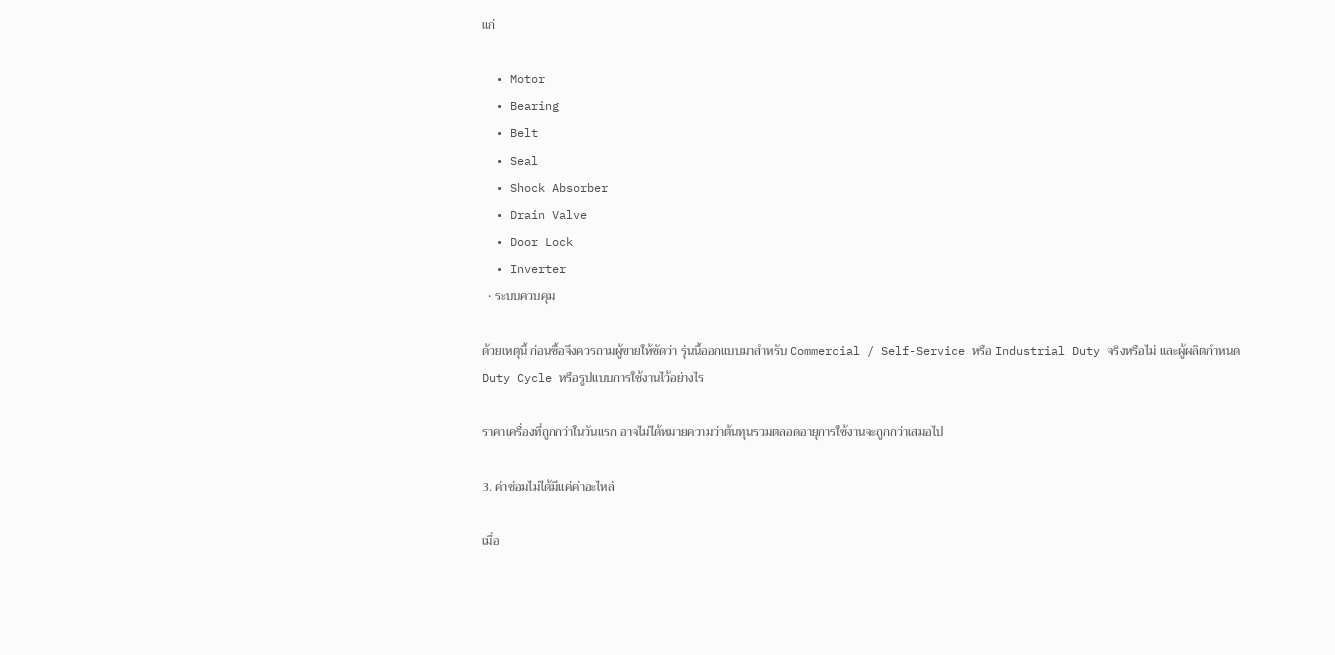แก่

  • Motor
  • Bearing
  • Belt
  • Seal
  • Shock Absorber
  • Drain Valve
  • Door Lock
  • Inverter
  • ระบบควบคุม

ด้วยเหตุนี้ ก่อนซื้อจึงควรถามผู้ขายให้ชัดว่า รุ่นนี้ออกแบบมาสำหรับ Commercial / Self-Service หรือ Industrial Duty จริงหรือไม่ และผู้ผลิตกำหนด Duty Cycle หรือรูปแบบการใช้งานไว้อย่างไร

ราคาเครื่องที่ถูกกว่าในวันแรก อาจไม่ได้หมายความว่าต้นทุนรวมตลอดอายุการใช้งานจะถูกกว่าเสมอไป

3. ค่าซ่อมไม่ได้มีแค่ค่าอะไหล่

เมื่อ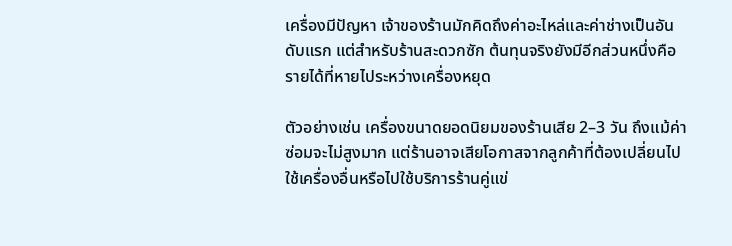เครื่องมีปัญหา เจ้าของร้านมักคิดถึงค่าอะไหล่และค่าช่างเป็นอันดับแรก แต่สำหรับร้านสะดวกซัก ต้นทุนจริงยังมีอีกส่วนหนึ่งคือ รายได้ที่หายไประหว่างเครื่องหยุด

ตัวอย่างเช่น เครื่องขนาดยอดนิยมของร้านเสีย 2–3 วัน ถึงแม้ค่าซ่อมจะไม่สูงมาก แต่ร้านอาจเสียโอกาสจากลูกค้าที่ต้องเปลี่ยนไปใช้เครื่องอื่นหรือไปใช้บริการร้านคู่แข่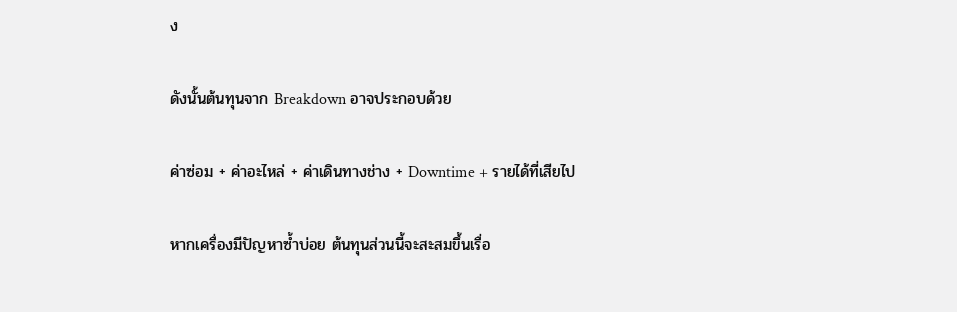ง

ดังนั้นต้นทุนจาก Breakdown อาจประกอบด้วย

ค่าซ่อม + ค่าอะไหล่ + ค่าเดินทางช่าง + Downtime + รายได้ที่เสียไป

หากเครื่องมีปัญหาซ้ำบ่อย ต้นทุนส่วนนี้จะสะสมขึ้นเรื่อ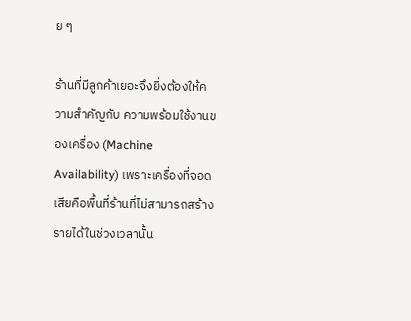ย ๆ

ร้านที่มีลูกค้าเยอะจึงยิ่งต้องให้ความสำคัญกับ ความพร้อมใช้งานของเครื่อง (Machine Availability) เพราะเครื่องที่จอดเสียคือพื้นที่ร้านที่ไม่สามารถสร้างรายได้ในช่วงเวลานั้น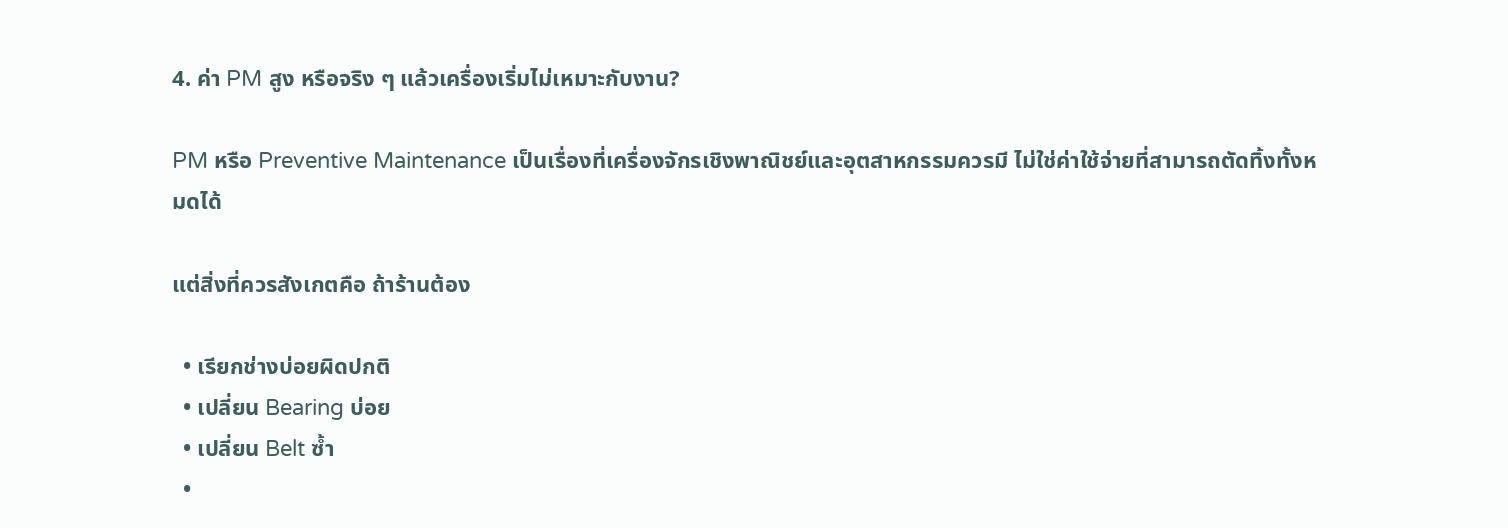4. ค่า PM สูง หรือจริง ๆ แล้วเครื่องเริ่มไม่เหมาะกับงาน?

PM หรือ Preventive Maintenance เป็นเรื่องที่เครื่องจักรเชิงพาณิชย์และอุตสาหกรรมควรมี ไม่ใช่ค่าใช้จ่ายที่สามารถตัดทิ้งทั้งหมดได้

แต่สิ่งที่ควรสังเกตคือ ถ้าร้านต้อง

  • เรียกช่างบ่อยผิดปกติ
  • เปลี่ยน Bearing บ่อย
  • เปลี่ยน Belt ซ้ำ
  •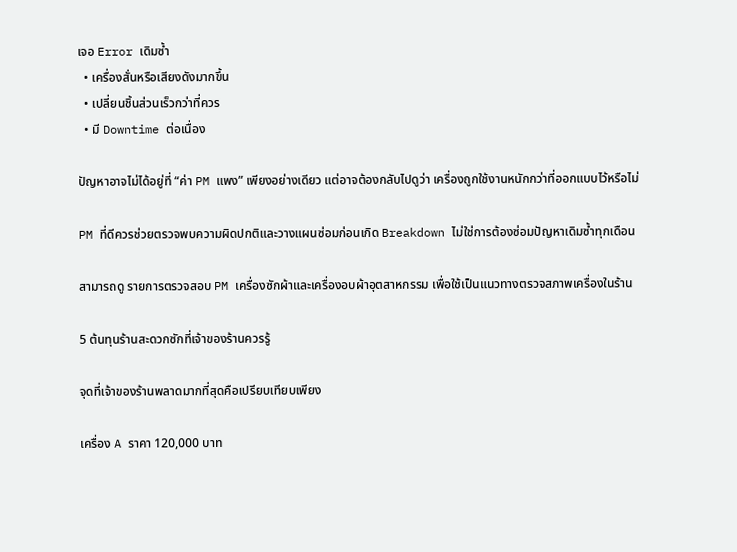เจอ Error เดิมซ้ำ
  • เครื่องสั่นหรือเสียงดังมากขึ้น
  • เปลี่ยนชิ้นส่วนเร็วกว่าที่ควร
  • มี Downtime ต่อเนื่อง

ปัญหาอาจไม่ได้อยู่ที่ “ค่า PM แพง” เพียงอย่างเดียว แต่อาจต้องกลับไปดูว่า เครื่องถูกใช้งานหนักกว่าที่ออกแบบไว้หรือไม่

PM ที่ดีควรช่วยตรวจพบความผิดปกติและวางแผนซ่อมก่อนเกิด Breakdown ไม่ใช่การต้องซ่อมปัญหาเดิมซ้ำทุกเดือน

สามารถดู รายการตรวจสอบ PM เครื่องซักผ้าและเครื่องอบผ้าอุตสาหกรรม เพื่อใช้เป็นแนวทางตรวจสภาพเครื่องในร้าน

5 ต้นทุนร้านสะดวกซักที่เจ้าของร้านควรรู้

จุดที่เจ้าของร้านพลาดมากที่สุดคือเปรียบเทียบเพียง

เครื่อง A ราคา 120,000 บาท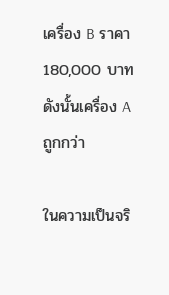เครื่อง B ราคา 180,000 บาท
ดังนั้นเครื่อง A ถูกกว่า

ในความเป็นจริ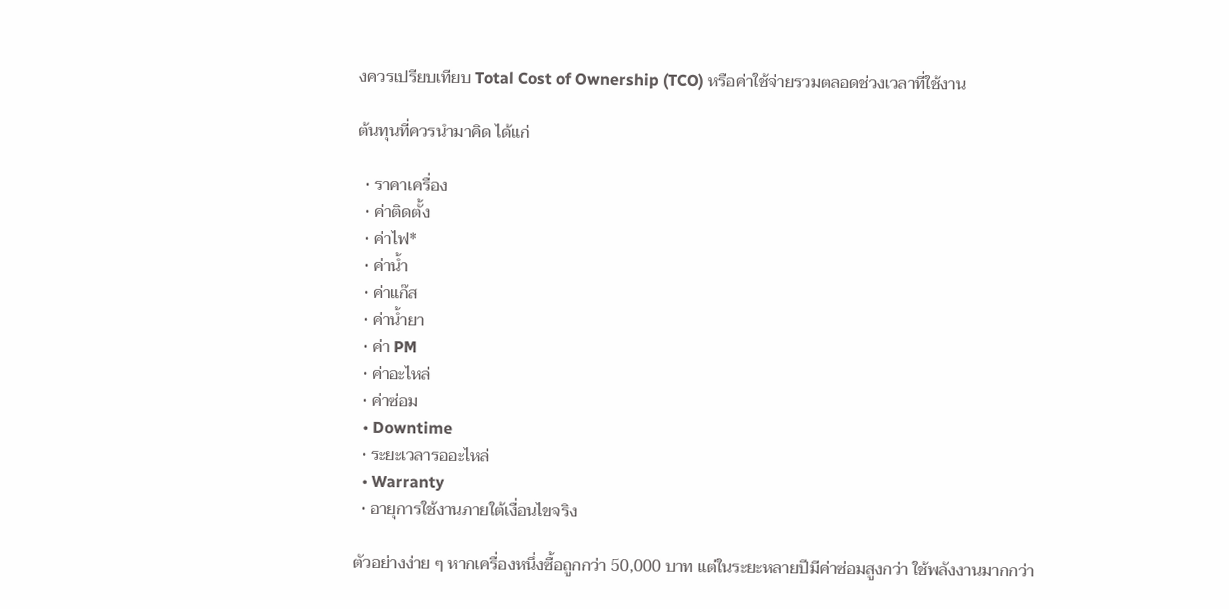งควรเปรียบเทียบ Total Cost of Ownership (TCO) หรือค่าใช้จ่ายรวมตลอดช่วงเวลาที่ใช้งาน

ต้นทุนที่ควรนำมาคิด ได้แก่

  • ราคาเครื่อง
  • ค่าติดตั้ง
  • ค่าไฟ*
  • ค่าน้ำ
  • ค่าแก๊ส
  • ค่าน้ำยา
  • ค่า PM
  • ค่าอะไหล่
  • ค่าซ่อม
  • Downtime
  • ระยะเวลารออะไหล่
  • Warranty
  • อายุการใช้งานภายใต้เงื่อนไขจริง

ตัวอย่างง่าย ๆ หากเครื่องหนึ่งซื้อถูกกว่า 50,000 บาท แต่ในระยะหลายปีมีค่าซ่อมสูงกว่า ใช้พลังงานมากกว่า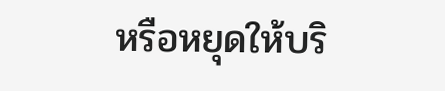หรือหยุดให้บริ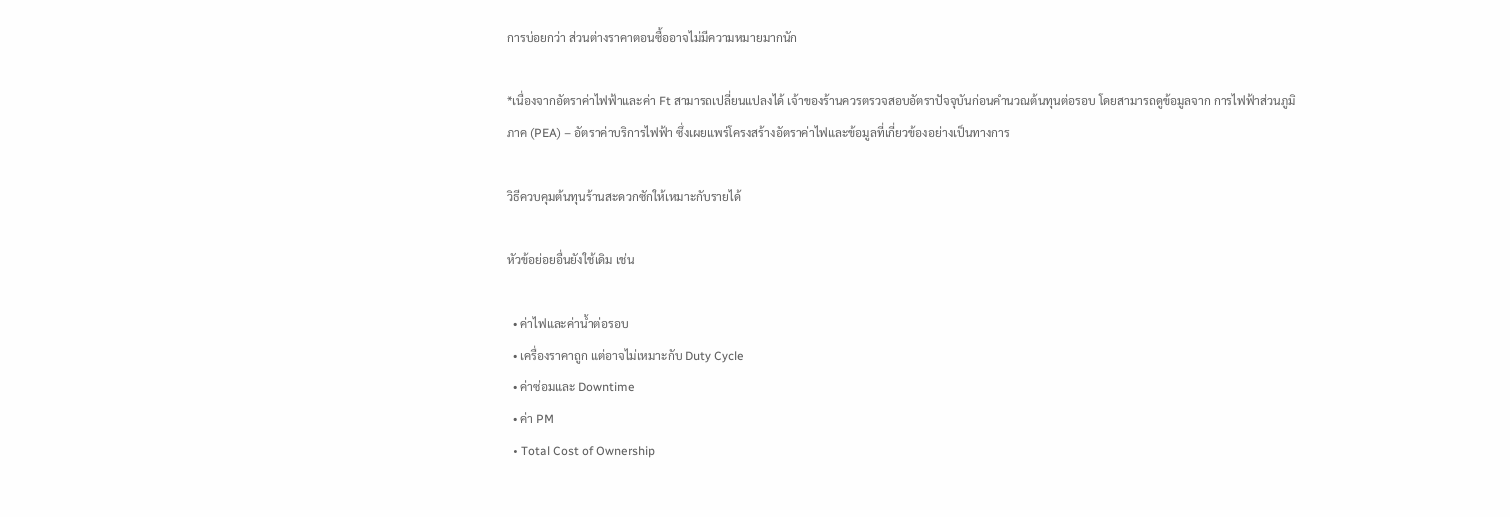การบ่อยกว่า ส่วนต่างราคาตอนซื้ออาจไม่มีความหมายมากนัก

*เนื่องจากอัตราค่าไฟฟ้าและค่า Ft สามารถเปลี่ยนแปลงได้ เจ้าของร้านควรตรวจสอบอัตราปัจจุบันก่อนคำนวณต้นทุนต่อรอบ โดยสามารถดูข้อมูลจาก การไฟฟ้าส่วนภูมิภาค (PEA) – อัตราค่าบริการไฟฟ้า ซึ่งเผยแพร่โครงสร้างอัตราค่าไฟและข้อมูลที่เกี่ยวข้องอย่างเป็นทางการ

วิธีควบคุมต้นทุนร้านสะดวกซักให้เหมาะกับรายได้

หัวข้อย่อยอื่นยังใช้เดิม เช่น

  • ค่าไฟและค่าน้ำต่อรอบ
  • เครื่องราคาถูก แต่อาจไม่เหมาะกับ Duty Cycle
  • ค่าซ่อมและ Downtime
  • ค่า PM
  • Total Cost of Ownership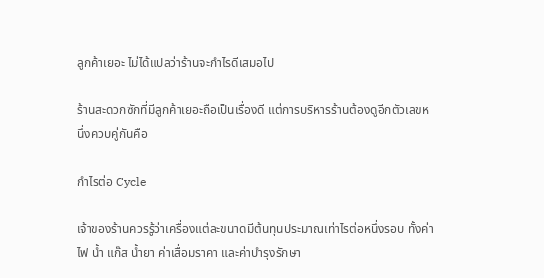ลูกค้าเยอะ ไม่ได้แปลว่าร้านจะกำไรดีเสมอไป

ร้านสะดวกซักที่มีลูกค้าเยอะถือเป็นเรื่องดี แต่การบริหารร้านต้องดูอีกตัวเลขหนึ่งควบคู่กันคือ

กำไรต่อ Cycle

เจ้าของร้านควรรู้ว่าเครื่องแต่ละขนาดมีต้นทุนประมาณเท่าไรต่อหนึ่งรอบ ทั้งค่าไฟ น้ำ แก๊ส น้ำยา ค่าเสื่อมราคา และค่าบำรุงรักษา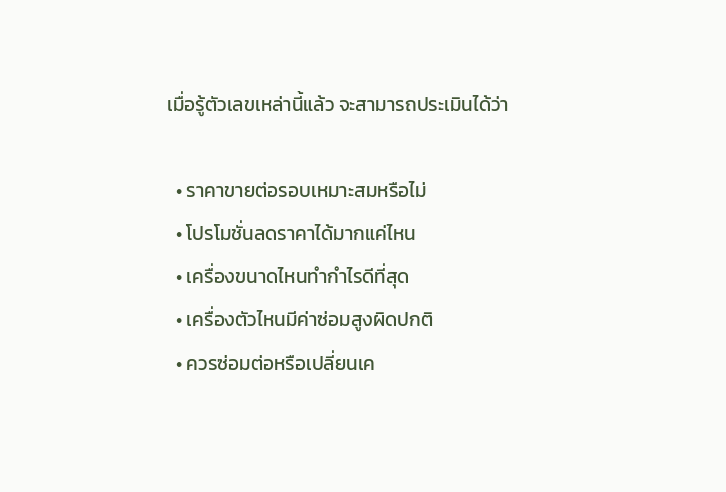เมื่อรู้ตัวเลขเหล่านี้แล้ว จะสามารถประเมินได้ว่า

  • ราคาขายต่อรอบเหมาะสมหรือไม่
  • โปรโมชั่นลดราคาได้มากแค่ไหน
  • เครื่องขนาดไหนทำกำไรดีที่สุด
  • เครื่องตัวไหนมีค่าซ่อมสูงผิดปกติ
  • ควรซ่อมต่อหรือเปลี่ยนเค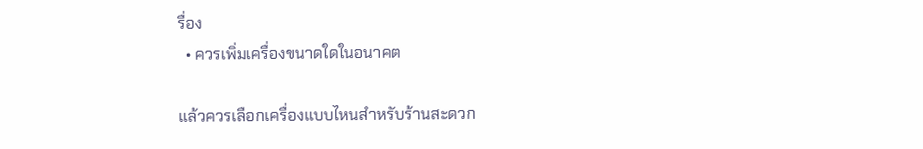รื่อง
  • ควรเพิ่มเครื่องขนาดใดในอนาคต

แล้วควรเลือกเครื่องแบบไหนสำหรับร้านสะดวก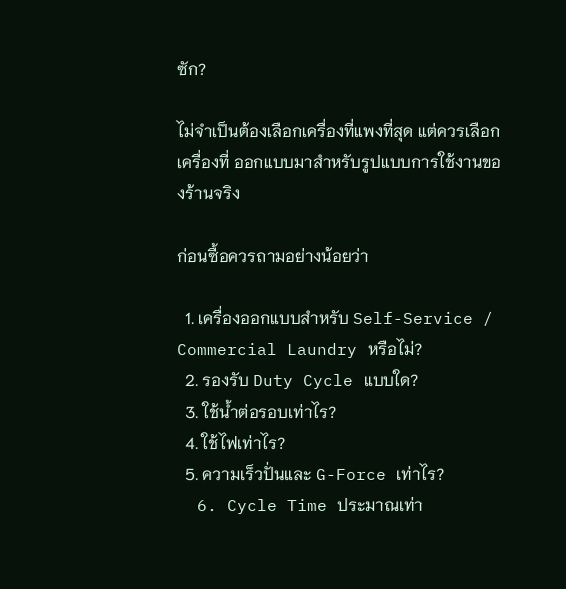ซัก?

ไม่จำเป็นต้องเลือกเครื่องที่แพงที่สุด แต่ควรเลือกเครื่องที่ ออกแบบมาสำหรับรูปแบบการใช้งานของร้านจริง

ก่อนซื้อควรถามอย่างน้อยว่า

  1. เครื่องออกแบบสำหรับ Self-Service / Commercial Laundry หรือไม่?
  2. รองรับ Duty Cycle แบบใด?
  3. ใช้น้ำต่อรอบเท่าไร?
  4. ใช้ไฟเท่าไร?
  5. ความเร็วปั่นและ G-Force เท่าไร?
  6. Cycle Time ประมาณเท่า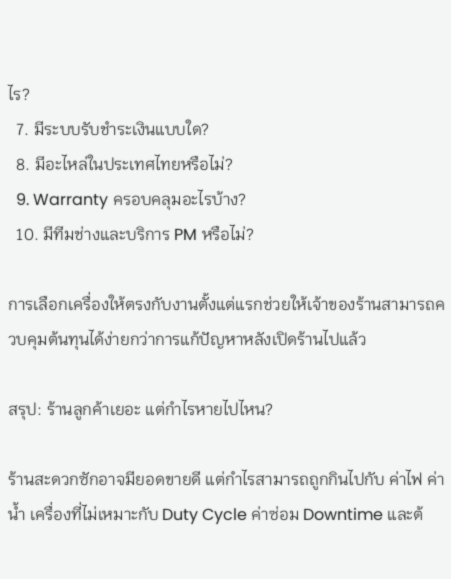ไร?
  7. มีระบบรับชำระเงินแบบใด?
  8. มีอะไหล่ในประเทศไทยหรือไม่?
  9. Warranty ครอบคลุมอะไรบ้าง?
  10. มีทีมช่างและบริการ PM หรือไม่?

การเลือกเครื่องให้ตรงกับงานตั้งแต่แรกช่วยให้เจ้าของร้านสามารถควบคุมต้นทุนได้ง่ายกว่าการแก้ปัญหาหลังเปิดร้านไปแล้ว

สรุป: ร้านลูกค้าเยอะ แต่กำไรหายไปไหน?

ร้านสะดวกซักอาจมียอดขายดี แต่กำไรสามารถถูกกินไปกับ ค่าไฟ ค่าน้ำ เครื่องที่ไม่เหมาะกับ Duty Cycle ค่าซ่อม Downtime และต้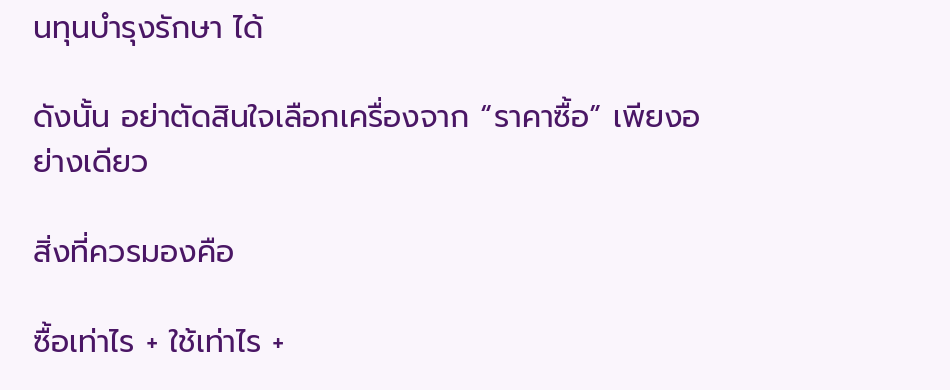นทุนบำรุงรักษา ได้

ดังนั้น อย่าตัดสินใจเลือกเครื่องจาก “ราคาซื้อ” เพียงอย่างเดียว

สิ่งที่ควรมองคือ

ซื้อเท่าไร + ใช้เท่าไร +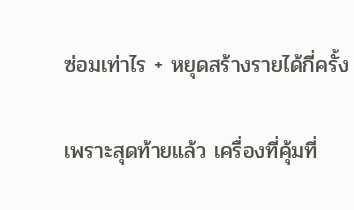ซ่อมเท่าไร + หยุดสร้างรายได้กี่ครั้ง

เพราะสุดท้ายแล้ว เครื่องที่คุ้มที่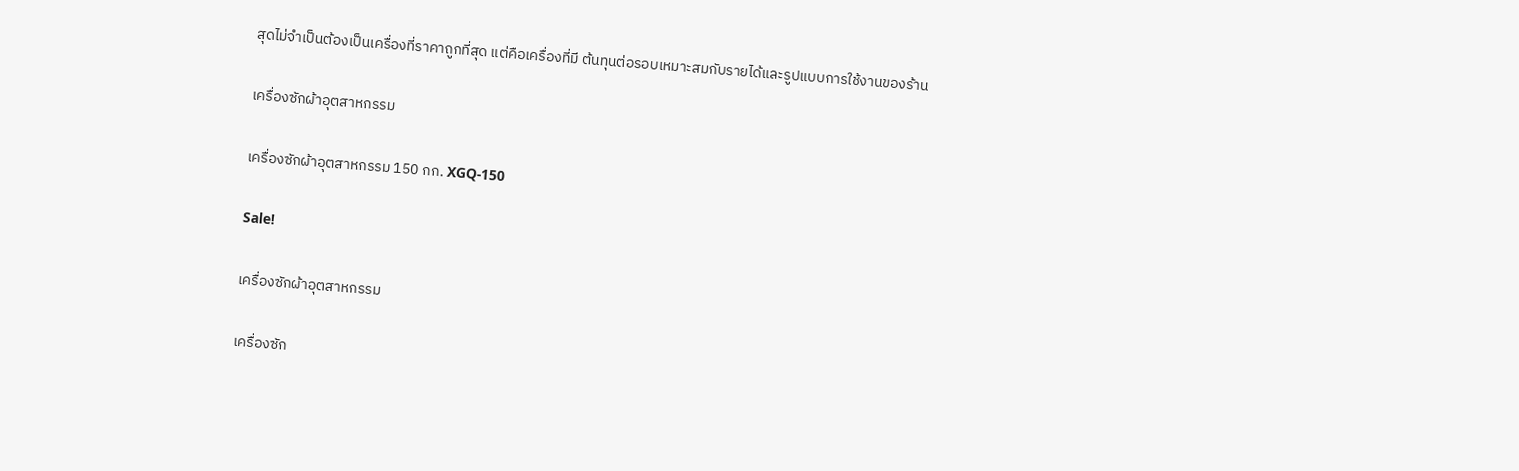สุดไม่จำเป็นต้องเป็นเครื่องที่ราคาถูกที่สุด แต่คือเครื่องที่มี ต้นทุนต่อรอบเหมาะสมกับรายได้และรูปแบบการใช้งานของร้าน

เครื่องซักผ้าอุตสาหกรรม

เครื่องซักผ้าอุตสาหกรรม 150 กก. XGQ-150

Sale!

เครื่องซักผ้าอุตสาหกรรม

เครื่องซัก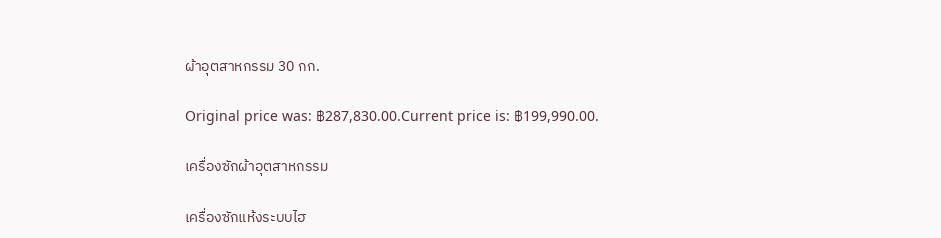ผ้าอุตสาหกรรม 30 กก.

Original price was: ฿287,830.00.Current price is: ฿199,990.00.

เครื่องซักผ้าอุตสาหกรรม

เครื่องซักแห้งระบบไฮ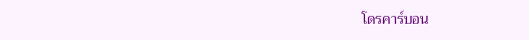โดรคาร์บอน